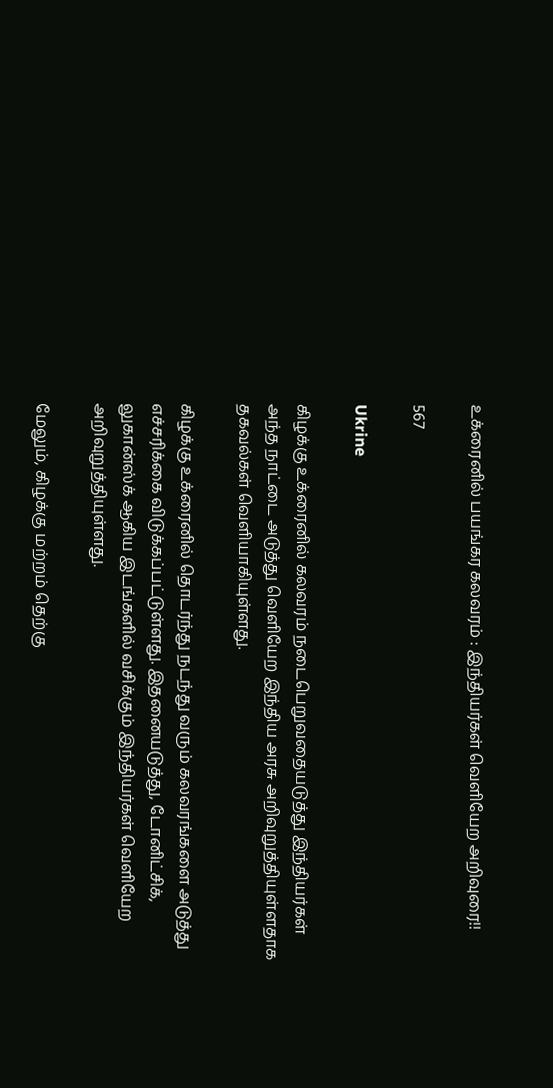உக்ரைனில் பயங்கர கலவரம் : இந்தியர்கள் வெளியேற அறிவுரை!!

567

Ukrine

கிழக்கு உக்ரைனில் கலவரம் நடைபெறுவதையடுத்து இந்தியர்கள் அந்த நாட்டை அடுத்து வெளியேற இந்திய அரசு அறிவுறுத்தியுள்ளதாக தகவல்கள் வெளியாகியுள்ளது.

கிழக்கு உக்ரைனில் தொடர்ந்து நடந்து வரும் கலவரங்களை அடுத்து எச்சரிக்கை விடுக்கப்பட்டுள்ளது. இதனையடுத்து, டோனிட்சிக், லுகான்ஸ்க் ஆகிய இடங்களில் வசிக்கும் இந்தியர்கள் வெளியேற அறிவுறுத்தியுள்ளது.

மேலும், கிழக்கு மற்றம் தெற்கு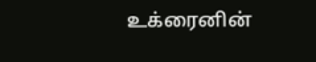உக்ரைனின்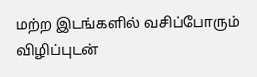மற்ற இடங்களில் வசிப்போரும் விழிப்புடன்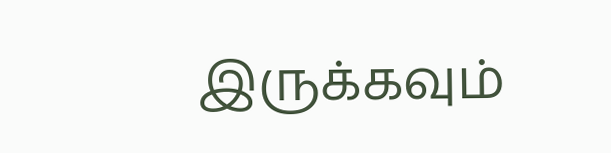இருக்கவும்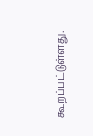கூறப்பட்டுள்ளது.